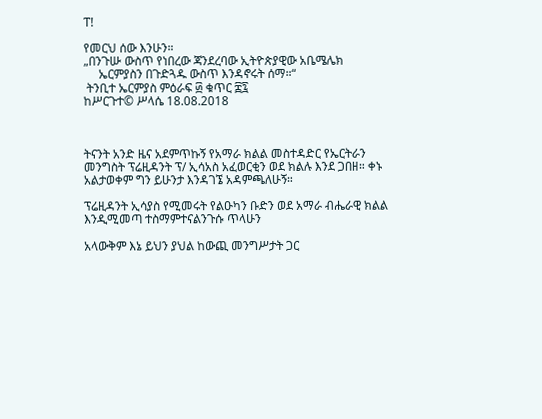ፐ!

የመርህ ሰው እንሁን።
„በንጉሡ ውስጥ የነበረው ጃንደረባው ኢትዮጵያዊው አቤሜሌክ
     ኤርምያስን በጉድጓዱ ውስጥ እንዳኖሩት ሰማ።“
 ትንቢተ ኤርምያስ ምዕራፍ ፴ ቁጥር ፰፯
ከሥርጉተ© ሥላሴ 18.08.2018



ትናንት አንድ ዜና አደምጥኩኝ የአማራ ክልል መስተዳድር የኤርትራን መንግስት ፕሬዚዳንት ፕ/ ኢሳአስ አፈወርቂን ወደ ክልሉ እንደ ጋበዘ። ቀኑ አልታወቀም ግን ይሁንታ እንዳገኜ አዳምጫለሁኝ።

ፕሬዚዳንት ኢሳያስ የሚመሩት የልዑካን ቡድን ወደ አማራ ብሔራዊ ክልል እንዲሚመጣ ተስማምተናልንጉሱ ጥላሁን

አላውቅም እኔ ይህን ያህል ከውጪ መንግሥታት ጋር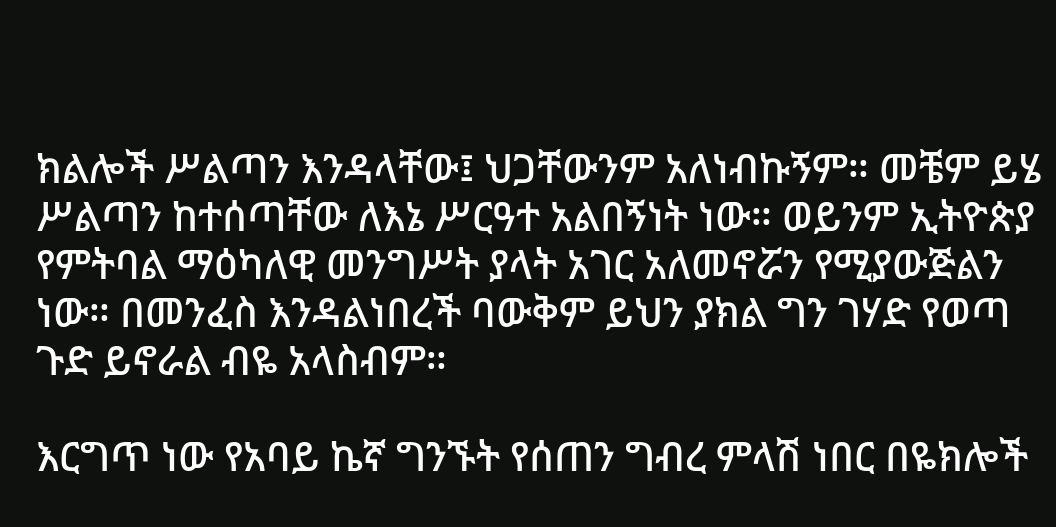ክልሎች ሥልጣን እንዳላቸው፤ ህጋቸውንም አለነብኩኝም። መቼም ይሄ ሥልጣን ከተሰጣቸው ለእኔ ሥርዓተ አልበኝነት ነው። ወይንም ኢትዮጵያ የምትባል ማዕካለዊ መንግሥት ያላት አገር አለመኖሯን የሚያውጅልን ነው። በመንፈስ እንዳልነበረች ባውቅም ይህን ያክል ግን ገሃድ የወጣ ጉድ ይኖራል ብዬ አላስብም።

እርግጥ ነው የአባይ ኬኛ ግንኙት የሰጠን ግብረ ምላሽ ነበር በዬክሎች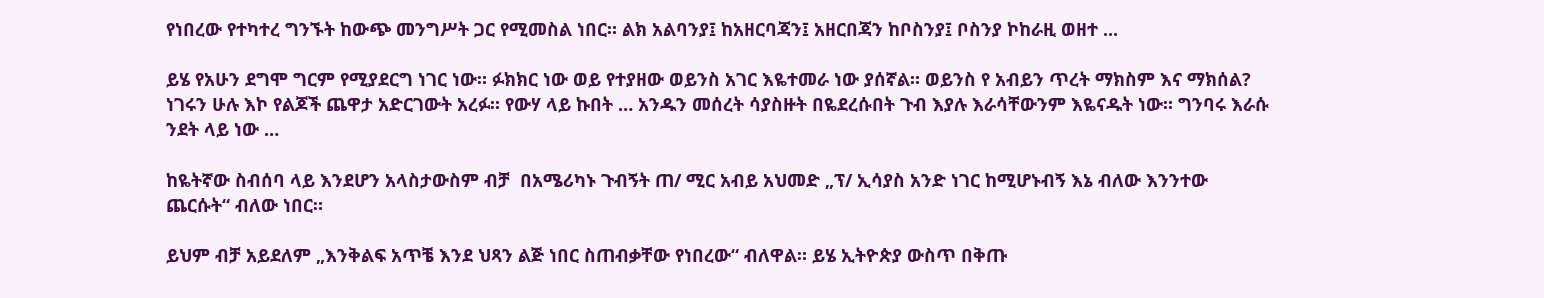የነበረው የተካተረ ግንኙት ከውጭ መንግሥት ጋር የሚመስል ነበር። ልክ አልባንያ፤ ከአዘርባጃን፤ አዘርበጃን ከቦስንያ፤ ቦስንያ ኮከራዚ ወዘተ ...

ይሄ የአሁን ደግሞ ግርም የሚያደርግ ነገር ነው። ፉክክር ነው ወይ የተያዘው ወይንስ አገር እዬተመራ ነው ያሰኛል። ወይንስ የ አብይን ጥረት ማክስም እና ማክሰል? ነገሩን ሁሉ እኮ የልጆች ጨዋታ አድርገውት አረፉ። የውሃ ላይ ኩበት … አንዱን መሰረት ሳያስዙት በዬደረሱበት ጉብ እያሉ እራሳቸውንም እዬናዱት ነው። ግንባሩ እራሱ ንደት ላይ ነው …

ከዬትኛው ስብሰባ ላይ እንደሆን አላስታውስም ብቻ  በአሜሪካኑ ጉብኝት ጠ/ ሚር አብይ አህመድ „ፕ/ ኢሳያስ አንድ ነገር ከሚሆኑብኝ እኔ ብለው እንንተው ጨርሱት“ ብለው ነበር።

ይህም ብቻ አይደለም „እንቅልፍ አጥቼ እንደ ህጻን ልጅ ነበር ስጠብቃቸው የነበረው“ ብለዋል። ይሄ ኢትዮጵያ ውስጥ በቅጡ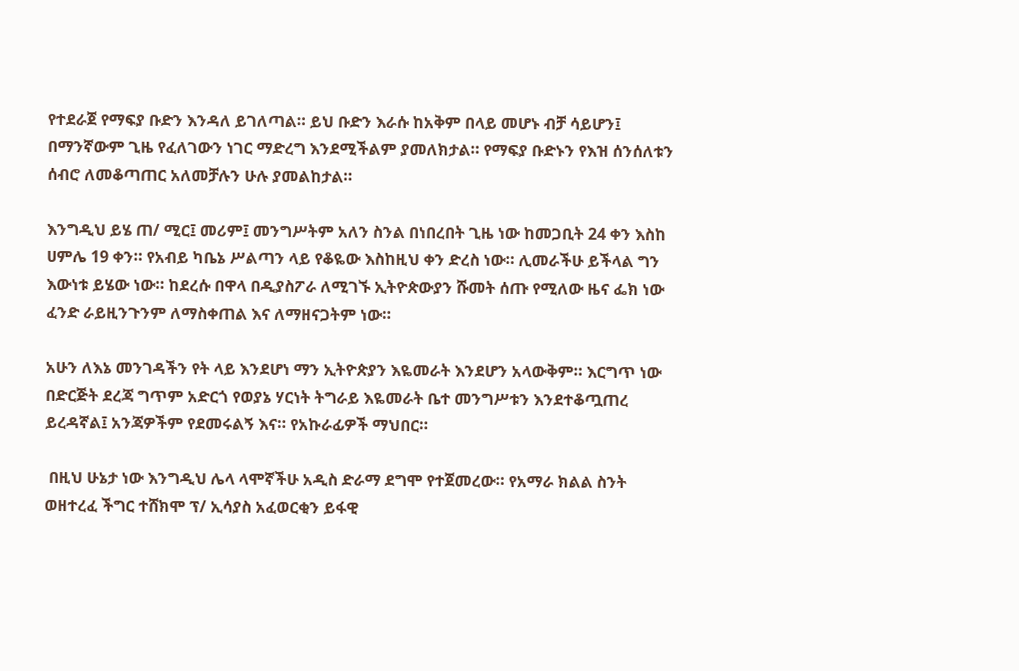የተደራጀ የማፍያ ቡድን እንዳለ ይገለጣል። ይህ ቡድን እራሱ ከአቅም በላይ መሆኑ ብቻ ሳይሆን፤ በማንኛውም ጊዜ የፈለገውን ነገር ማድረግ እንደሚችልም ያመለክታል። የማፍያ ቡድኑን የእዝ ሰንሰለቱን ሰብሮ ለመቆጣጠር አለመቻሉን ሁሉ ያመልከታል።

እንግዲህ ይሄ ጠ/ ሚር፤ መሪም፤ መንግሥትም አለን ስንል በነበረበት ጊዜ ነው ከመጋቢት 24 ቀን እስከ ሀምሌ 19 ቀን። የአብይ ካቤኔ ሥልጣን ላይ የቆዬው እስከዚህ ቀን ድረስ ነው። ሊመራችሁ ይችላል ግን እውነቱ ይሄው ነው። ከደረሱ በዋላ በዲያስፖራ ለሚገኙ ኢትዮጵውያን ሹመት ሰጡ የሚለው ዜና ፌክ ነው ፈንድ ራይዚንጉንም ለማስቀጠል እና ለማዘናጋትም ነው።

አሁን ለእኔ መንገዳችን የት ላይ እንደሆነ ማን ኢትዮጵያን እዬመራት እንደሆን አላውቅም። እርግጥ ነው በድርጅት ደረጃ ግጥም አድርጎ የወያኔ ሃርነት ትግራይ እዬመራት ቤተ መንግሥቱን እንደተቆጧጠረ ይረዳኛል፤ አንጃዎችም የደመሩልኝ እና። የአኩራፊዎች ማህበር።

 በዚህ ሁኔታ ነው እንግዲህ ሌላ ላሞኛችሁ አዲስ ድራማ ደግሞ የተጀመረው። የአማራ ክልል ስንት ወዘተረፈ ችግር ተሸክሞ ፕ/ ኢሳያስ አፈወርቂን ይፋዊ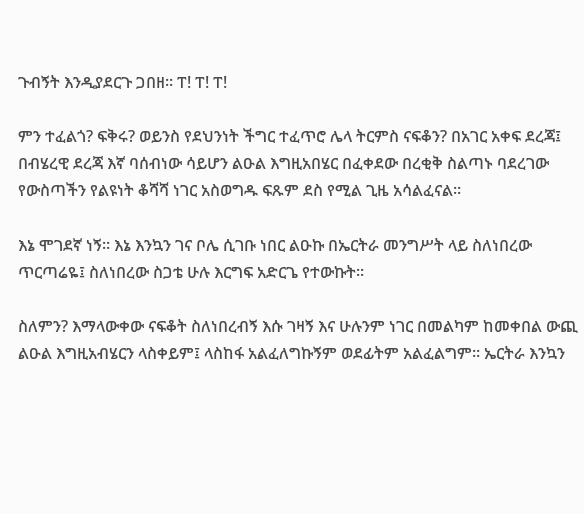ጉብኝት እንዲያደርጉ ጋበዘ። ፐ! ፐ! ፐ!

ምን ተፈልጎ? ፍቅሩ? ወይንስ የደህንነት ችግር ተፈጥሮ ሌላ ትርምስ ናፍቆን? በአገር አቀፍ ደረጃ፤ በብሄረዊ ደረጃ እኛ ባሰብነው ሳይሆን ልዑል እግዚአበሄር በፈቀደው በረቂቅ ስልጣኑ ባደረገው የውስጣችን የልዩነት ቆሻሻ ነገር አስወግዱ ፍጹም ደስ የሚል ጊዜ አሳልፈናል።

እኔ ሞገደኛ ነኝ። እኔ እንኳን ገና ቦሌ ሲገቡ ነበር ልዑኩ በኤርትራ መንግሥት ላይ ስለነበረው ጥርጣሬዬ፤ ስለነበረው ስጋቴ ሁሉ እርግፍ አድርጌ የተውኩት።

ስለምን? እማላውቀው ናፍቆት ስለነበረብኝ እሱ ገዛኝ እና ሁሉንም ነገር በመልካም ከመቀበል ውጪ ልዑል እግዚአብሄርን ላስቀይም፤ ላስከፋ አልፈለግኩኝም ወደፊትም አልፈልግም። ኤርትራ እንኳን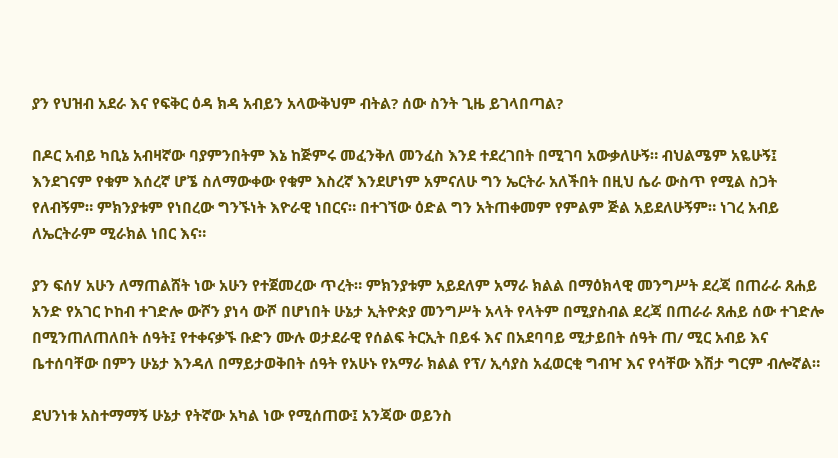ያን የህዝብ አደራ እና የፍቅር ዕዳ ክዳ አብይን አላውቅህም ብትል? ሰው ስንት ጊዜ ይገላበጣል?

በዶር አብይ ካቢኔ አብዛኛው ባያምንበትም እኔ ከጅምሩ መፈንቅለ መንፈስ እንደ ተደረገበት በሚገባ አውቃለሁኝ። ብህልሜም አዬሁኝ፤ እንደገናም የቁም እሰረኛ ሆኜ ስለማውቀው የቁም እስረኛ እንደሆነም አምናለሁ ግን ኤርትራ አለችበት በዚህ ሴራ ውስጥ የሚል ስጋት የለብኝም። ምክንያቱም የነበረው ግንኙነት እዮራዊ ነበርና። በተገኘው ዕድል ግን አትጠቀመም የምልም ጅል አይደለሁኝም። ነገረ አብይ ለኤርትራም ሚራክል ነበር እና።

ያን ፍሰሃ አሁን ለማጠልሸት ነው አሁን የተጀመረው ጥረት። ምክንያቱም አይደለም አማራ ክልል በማዕክላዊ መንግሥት ደረጃ በጠራራ ጸሐይ አንድ የአገር ኮከብ ተገድሎ ውሾን ያነሳ ውሾ በሆነበት ሁኔታ ኢትዮጵያ መንግሥት አላት የላትም በሚያስብል ደረጃ በጠራራ ጸሐይ ሰው ተገድሎ በሚንጠለጠለበት ሰዓት፤ የተቀናቃኙ ቡድን ሙሉ ወታደራዊ የሰልፍ ትርኢት በይፋ እና በአደባባይ ሚታይበት ሰዓት ጠ/ ሚር አብይ እና ቤተሰባቸው በምን ሁኔታ እንዳለ በማይታወቅበት ሰዓት የአሁኑ የአማራ ክልል የፕ/ ኢሳያስ አፈወርቂ ግብዣ እና የሳቸው እሽታ ግርም ብሎኛል።

ደህንነቱ አስተማማኝ ሁኔታ የትኛው አካል ነው የሚሰጠው፤ አንጃው ወይንስ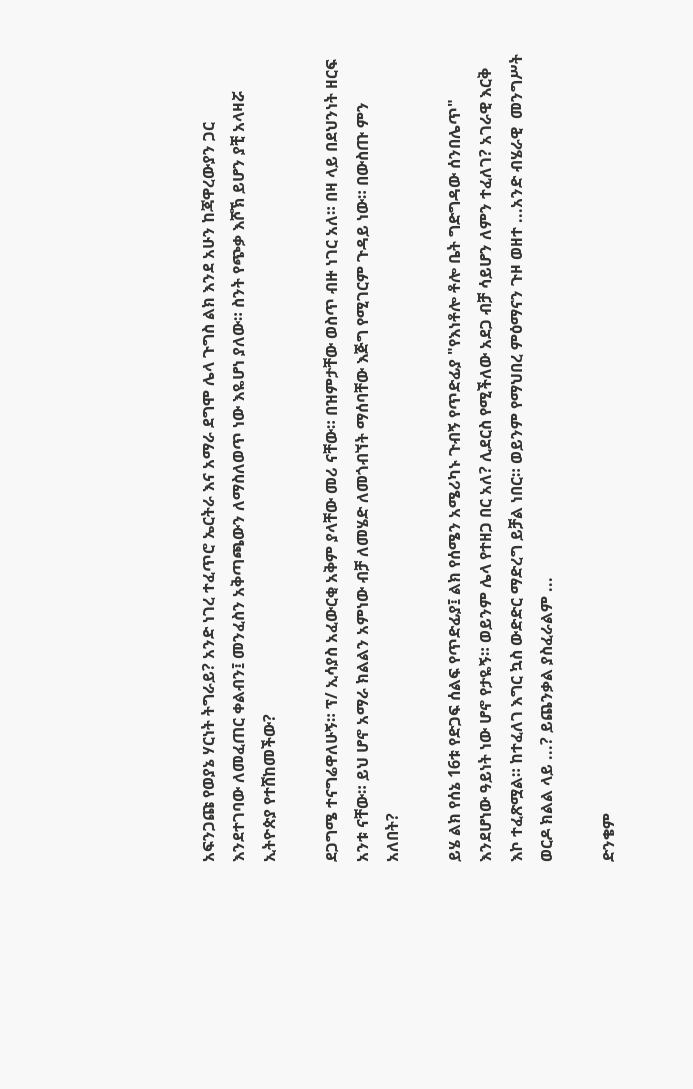አፍንጋጩ የወያኔ ሃርነት ትግራይ? አንድ ነገረ ተፈጥሮ ኤርትራ እና አማራ ደግሞ ሌላ ጉግስ ልክ እንደ አሁን ከጃዋረውያን ጋር እንደተገባው ለመፈጠር ቀልብን፤ መንፈስን አቅጣጫውን ለማስለወጥ ነው እዬሆነ ያለው። ስንት የጭቃ እሾኽ ይሆን ያቺ አላዛሯ ኢትዮጵያ የተሸከመችው?

ደጋግሜ ተናግሬዋለሁኝ። ፕ/ ኢሳያስ አፈውርቂ አቅም ያላቸው መሪ ናቸው። በዝምታቸው ወስጥ ብዙ ነገር አለ። በዛ ላይ በደህንነት ዘርፍ አንቱ ናቸው። ይህ ሆኖ አማራ ክልልን አምነው ብቻ ለመሄድ ለመጎብኘት ማሰባቸው እጅግ የሚገርም ጉዳይ ነው። በውስጡ ምን አለበት?

ይሄ ልክ የሰኔ 16ቱ የድጋፍ ሰልፍ የጥድፊያ፤ ልክ የሰሜን አሜሪካኑ ጉብኝ የጥድፊያ "የእነቶሎ ቶሎ ቤት ግድግዳው ሰንበሌጥ" እንደሆነው ዓይነት ነው ሆኖ የታዬኝ። ወይንም ሌላ የተዘጋ በር አለ? ሊደርስ የሚችለው አደጋ ብቻ ሳይሆን ለምን ተፈለገ? አገራዊ እርቅ እኮ ተፈጽሟል። ከተፈለገ እግር ኳስ ውድድር ማድረግ ይቻል ነበር። ወይንም የማህበረ ምዕማናን ጉዞ ወዘተ ...አንድ ብሄራዊ  መንግሥት ወርዶ ክልል ላይ ...? ይጨንቃል ያስፈራልም ...

ድንቄም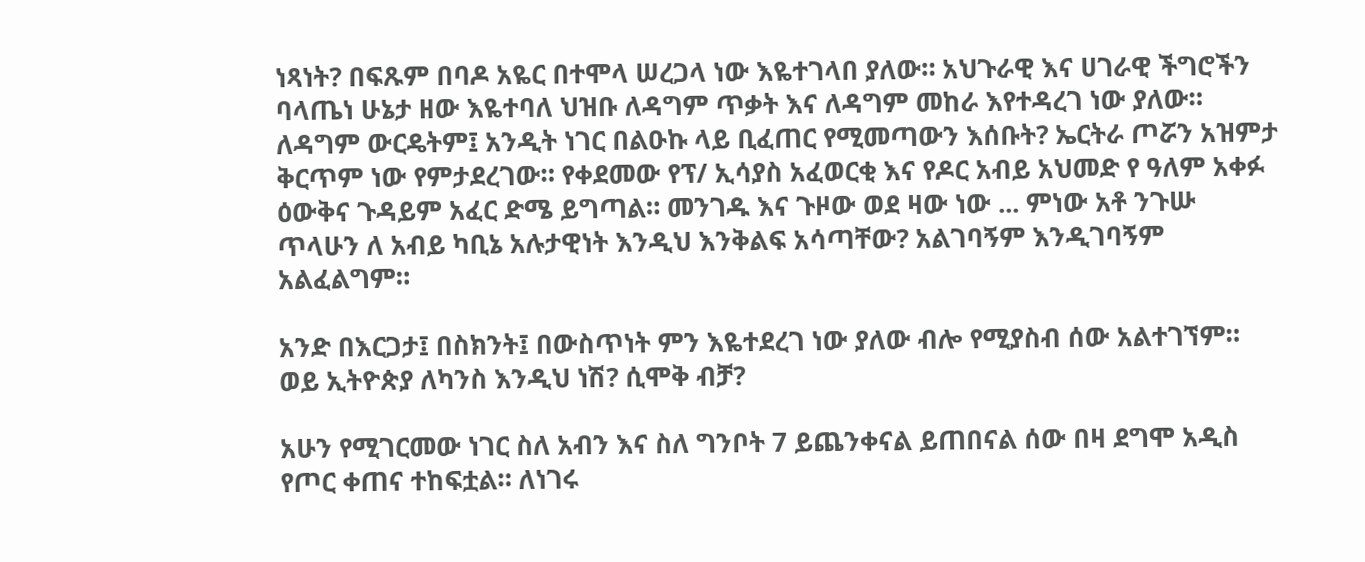ነጻነት? በፍጹም በባዶ አዬር በተሞላ ሠረጋላ ነው እዬተገላበ ያለው። አህጉራዊ እና ሀገራዊ ችግሮችን ባላጤነ ሁኔታ ዘው እዬተባለ ህዝቡ ለዳግም ጥቃት እና ለዳግም መከራ እየተዳረገ ነው ያለው። ለዳግም ውርዴትም፤ አንዲት ነገር በልዑኩ ላይ ቢፈጠር የሚመጣውን እሰቡት? ኤርትራ ጦሯን አዝምታ ቅርጥም ነው የምታደረገው። የቀደመው የፕ/ ኢሳያስ አፈወርቂ እና የዶር አብይ አህመድ የ ዓለም አቀፉ ዕውቅና ጉዳይም አፈር ድሜ ይግጣል። መንገዱ እና ጉዞው ወደ ዛው ነው ... ምነው አቶ ንጉሡ ጥላሁን ለ አብይ ካቢኔ አሉታዊነት እንዲህ እንቅልፍ አሳጣቸው? አልገባኝም እንዲገባኝም አልፈልግም።

አንድ በእርጋታ፤ በስክንት፤ በውስጥነት ምን እዬተደረገ ነው ያለው ብሎ የሚያስብ ሰው አልተገኘም። ወይ ኢትዮጵያ ለካንስ እንዲህ ነሽ? ሲሞቅ ብቻ?

አሁን የሚገርመው ነገር ስለ አብን እና ስለ ግንቦት 7 ይጨንቀናል ይጠበናል ሰው በዛ ደግሞ አዲስ የጦር ቀጠና ተከፍቷል። ለነገሩ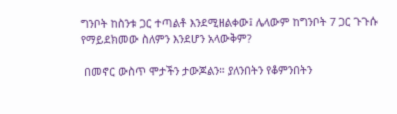ግንቦት ከስንቱ ጋር ተጣልቶ እንደሚዘልቀው፤ ሌላውም ከግንቦት 7 ጋር ጉጉሱ የማይደክመው ስለምን እንደሆን አላውቅም?

 በመኖር ውስጥ ሞታችን ታውጆልን። ያለንበትን የቆምንበትን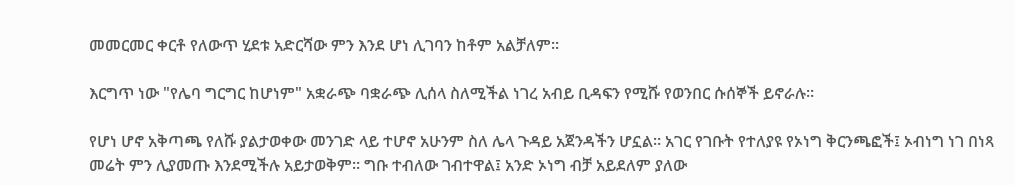መመርመር ቀርቶ የለውጥ ሂደቱ አድርሻው ምን እንደ ሆነ ሊገባን ከቶም አልቻለም።

እርግጥ ነው "የሌባ ግርግር ከሆነም" አቋራጭ ባቋራጭ ሊሰላ ስለሚችል ነገረ አብይ ቢዳፍን የሚሹ የወንበር ሱሰኞች ይኖራሉ።

የሆነ ሆኖ አቅጣጫ የለሹ ያልታወቀው መንገድ ላይ ተሆኖ አሁንም ስለ ሌላ ጉዳይ አጀንዳችን ሆኗል። አገር የገቡት የተለያዩ የኦነግ ቅርንጫፎች፤ ኦብነግ ነገ በነጻ መሬት ምን ሊያመጡ እንደሚችሉ አይታወቅም። ግቡ ተብለው ገብተዋል፤ አንድ ኦነግ ብቻ አይደለም ያለው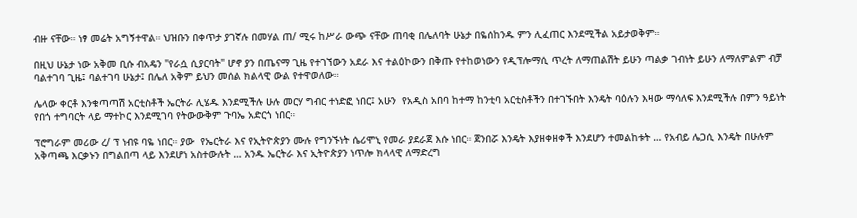ብዙ ናቸው። ነፃ መሬት አግኝተዋል። ህዝቡን በቀጥታ ያገኛሉ በመሃል ጠ/ ሚሩ ከሥራ ውጭ ናቸው ጠባቂ በሌለባት ሁኔታ በዬሰከንዱ ምን ሊፈጠር እንደሚችል አይታወቅም።

በዚህ ሁኔታ ነው አቅመ ቢሱ ብአዴን "የራሷ ሲያርባት" ሆኖ ያን በጤናማ ጊዜ የተገኘውን አደራ እና ተልዕኮውን በቅጡ የተከወነውን የዲፕሎማሲ ጥረት ለማጠልሽት ይሁን ጣልቃ ገብነት ይሁን ለማለምልም ብቻ ባልተገባ ጊዜ፤ ባልተገባ ሁኔታ፤ በሌለ አቅም ይህን መሰል ክልላዊ ውል የተዋወለው።

ሌላው ቀርቶ እንቁጣጣሽ አርቲስቶች ኤርትራ ሊሄዱ እንደሚችሉ ሁሉ መርሃ ግብር ተነድፎ ነበር፤ አሁን  የአዲስ አበባ ከተማ ከንቲባ አርቲስቶችን በተገኙበት እንዴት ባዕሉን እዛው ማሳለፍ እንደሚችሉ በምን ዓይነት የበጎ ተግባርት ላይ ማተኮር እንደሚገባ የትውውቅም ጉባኤ አድርጎ ነበር።

ፕሮግራም መሪው ረ/ ፕ ነብዩ ባዬ ነበር። ያው  የኤርትራ እና የኢትዮጵያን ሙሉ የግንኙነት ሴሪሞኒ የመራ ያደራጀ እሱ ነበር። ጀንበሯ እንዴት እያዘቀዘቀች እንደሆን ተመልከቱት … የአብይ ሌጋሲ እንዴት በሁሉም አቅጣጫ እርቃኑን በግልበጣ ላይ እንደሆነ አስተውሉት … አንዱ ኤርትራ እና ኢትዮጵያን ነጥሎ ክላላዊ ለማድረግ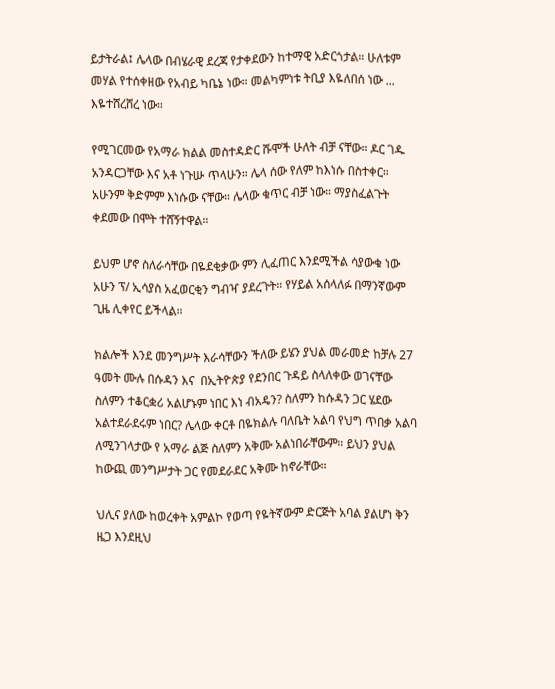ይታትራል፤ ሌላው በብሄራዊ ደረጃ የታቀደውን ከተማዊ አድርጎታል። ሁለቱም መሃል የተሰቀዘው የአብይ ካቤኔ ነው። መልካምነቱ ትቢያ እዬለበሰ ነው ... እዬተሸረሸረ ነው።

የሚገርመው የአማራ ክልል መስተዳድር ሹሞች ሁለት ብቻ ናቸው። ዶር ገዱ አንዳርጋቸው እና አቶ ነጉሡ ጥላሁን። ሌላ ሰው የለም ከእነሱ በስተቀር። አሁንም ቅድምም እነሱው ናቸው። ሌላው ቁጥር ብቻ ነው። ማያስፈልጉት ቀደመው በሞት ተሸኝተዋል።

ይህም ሆኖ ስለራሳቸው በዬደቂቃው ምን ሊፈጠር እንደሚችል ሳያውቁ ነው አሁን ፕ/ ኢሳያስ አፈወርቂን ግብዣ ያደረጉት። የሃይል አሰላለፉ በማንኛውም ጊዜ ሊቀየር ይችላል።

ክልሎች እንደ መንግሥት እራሳቸውን ችለው ይሄን ያህል መራመድ ከቻሉ 27 ዓመት ሙሉ በሱዳን እና  በኢትዮጵያ የደንበር ጉዳይ ስላለቀው ወገናቸው ስለምን ተቆርቋሪ አልሆኑም ነበር እነ ብአዴን? ስለምን ከሱዳን ጋር ሄደው አልተደራደሩም ነበር? ሌላው ቀርቶ በዬክልሉ ባለቤት አልባ የህግ ጥበቃ አልባ ለሚንገላታው የ አማራ ልጅ ስለምን አቅሙ አልነበራቸውም። ይህን ያህል ከውጪ መንግሥታት ጋር የመደራደር አቅሙ ከኖራቸው።

ህሊና ያለው ከወረቀት አምልኮ የወጣ የዬትኛውም ድርጅት አባል ያልሆነ ቅን ዜጋ እንደዚህ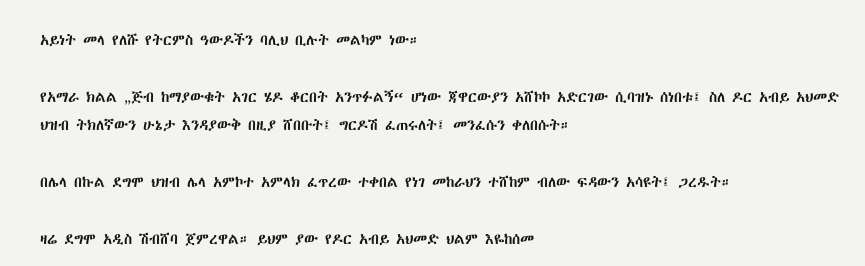አይነት መላ የለሹ የትርምስ ዓውዶችን ባሊህ ቢሉት መልካም ነው።

የአማራ ክልል „ጅብ ከማያውቁት አገር ሄዶ ቆርበት አንጥፉልኝ“ ሆነው ጃዋርውያን አሸኮኮ አድርገው ሲባዝኑ ሰነበቱ፤ ስለ ዶር አብይ አህመድ ህዝብ ትክለኛውን ሁኔታ እንዳያውቅ በዚያ ሸበቡት፤ ግርዶሽ ፈጠሩለት፤ መንፈሱን ቀለበሱት።

በሌላ በኩል ደግሞ ህዝብ ሌላ አምኮተ አምላክ ፈጥረው ተቀበል የነገ መከራህን ተሸከም ብለው ፍዳውን አሳዩት፤ ጋረዱት።

ዛሬ ደግሞ አዲስ ሽብሸባ ጀምረዋል። ይህም ያው የዶር አብይ አህመድ ህልም እዬከሰመ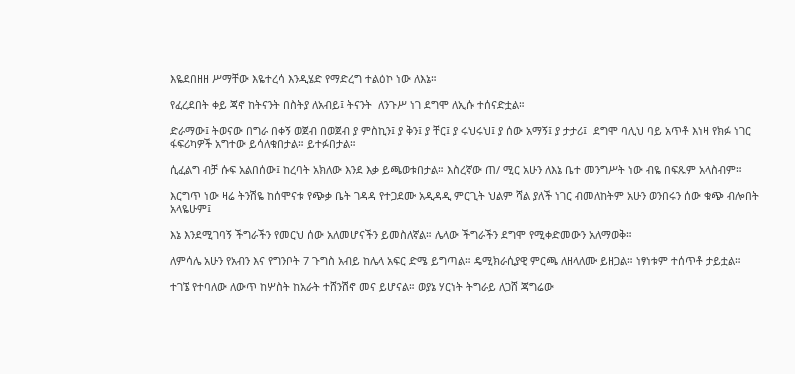እዬደበዘዘ ሥማቸው እዬተረሳ እንዲሄድ የማድረግ ተልዕኮ ነው ለእኔ።

የፈረደበት ቀይ ጃኖ ከትናንት በስትያ ለአብይ፤ ትናንት  ለንጉሥ ነገ ደግሞ ለኢሱ ተሰናድቷል።

ድራማው፤ ትወናው በግራ በቀኝ ወጀብ በወጀብ ያ ምስኪን፤ ያ ቅን፤ ያ ቸር፤ ያ ሩህሩህ፤ ያ ሰው አማኝ፤ ያ ታታሪ፤  ደግሞ ባሊህ ባይ አጥቶ እነዛ የክፉ ነገር ፋፍሪካዎች አግተው ይሳለቁበታል። ይተፉበታል።

ሲፈልግ ብቻ ሱፍ አልበሰው፤ ከረባት አክለው እንደ እቃ ይጫወቱበታል። እስረኛው ጠ/ ሚር አሁን ለእኔ ቤተ መንግሥት ነው ብዬ በፍጹም አላስብም።

እርግጥ ነው ዛሬ ትንሽዬ ከሰሞናቱ የጭቃ ቤት ገዳዳ የተጋደሙ አዲዳዲ ምርጊት ህልም ሻል ያለች ነገር ብመለከትም አሁን ወንበሩን ሰው ቁጭ ብሎበት አላዬሁም፤

እኔ እንደሚገባኝ ችግራችን የመርህ ሰው አለመሆናችን ይመስለኛል። ሌላው ችግራችን ደግሞ የሚቀድመውን አለማወቅ።

ለምሳሌ አሁን የአብን እና የግንቦት 7 ጉግስ አብይ ከሌላ አፍር ድሜ ይግጣል። ዴሚክራሲያዊ ምርጫ ለዘላለሙ ይዘጋል። ነፃነቱም ተሰጥቶ ታይቷል።

ተገኜ የተባለው ለውጥ ከሦስት ከአራት ተሸንሽኖ መና ይሆናል። ወያኔ ሃርነት ትግራይ ለጋሸ ጃግሬው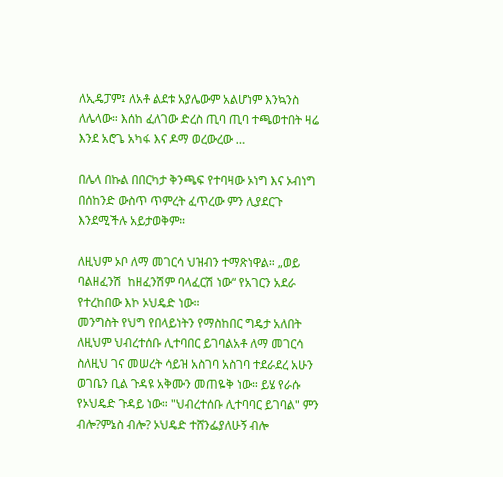ለኢዴፓም፤ ለአቶ ልደቱ አያሌውም አልሆነም እንኳንስ ለሌላው። እሰከ ፈለገው ድረስ ጢባ ጢባ ተጫወተበት ዛሬ እንደ አሮጌ አካፋ እና ዶማ ወረውረው …

በሌላ በኩል በበርካታ ቅንጫፍ የተባዛው ኦነግ እና ኦብነግ በሰከንድ ውስጥ ጥምረት ፈጥረው ምን ሊያደርጉ እንደሚችሉ አይታወቅም።

ለዚህም ኦቦ ለማ መገርሳ ህዝብን ተማጽነዋል። „ወይ ባልዘፈንሽ  ከዘፈንሽም ባላፈርሽ ነው“ የአገርን አደራ የተረከበው እኮ ኦህዴድ ነው።
መንግስት የህግ የበላይነትን የማስከበር ግዴታ አለበት ለዚህም ህብረተሰቡ ሊተባበር ይገባልአቶ ለማ መገርሳ
ስለዚህ ገና መሠረት ሳይዝ አስገባ አስገባ ተደራደረ አሁን ወገቤን ቢል ጉዳዩ አቅሙን መጠዬቅ ነው። ይሄ የራሱ  የኦህዴድ ጉዳይ ነው። "ህብረተሰቡ ሊተባባር ይገባል" ምን ብሎ?ምኔስ ብሎ? ኦህዴድ ተሸንፌያለሁኝ ብሎ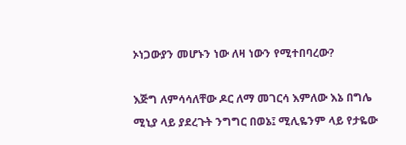ኦነጋውያን መሆኑን ነው ለዛ ነውን የሚተበባረው?

እጅግ ለምሳሳለቸው ዶር ለማ መገርሳ እምለው እኔ በግሌ ሚኒያ ላይ ያደረጉት ንግግር በወኔ፤ ሚሊዬንም ላይ የታዬው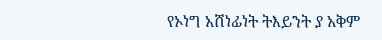የኦነግ አሸነፊነት ትእይንት ያ አቅም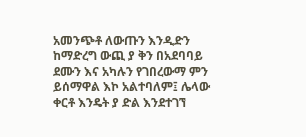አመንጭቶ ለውጡን እንዲድን ከማድረግ ውጪ ያ ቅን በአደባባይ ደሙን እና አካሉን የገበረውማ ምን ይሰማዋል እኮ አልተባለም፤ ሌላው ቀርቶ እንዴት ያ ድል እንደተገኘ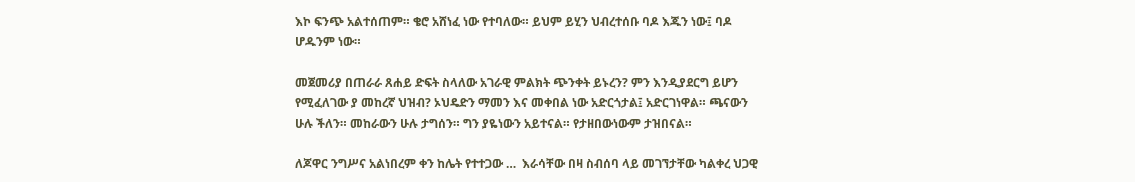እኮ ፍንጭ አልተሰጠም። ቄሮ አሸነፈ ነው የተባለው። ይህም ይሂን ህብረተሰቡ ባዶ እጁን ነው፤ ባዶ ሆዱንም ነው።

መጀመሪያ በጠራራ ጸሐይ ድፍት ስላለው አገራዊ ምልክት ጭንቀት ይኑረን? ምን እንዲያደርግ ይሆን የሚፈለገው ያ መከረኛ ህዝብ? ኦህዴድን ማመን እና መቀበል ነው አድርጎታል፤ አድርገነዋል። ጫናውን ሁሉ ችለን። መከራውን ሁሉ ታግሰን። ግን ያዬነውን አይተናል። የታዘበውነውም ታዝበናል።

ለጆዋር ንግሥና አልነበረም ቀን ከሌት የተተጋው …  እራሳቸው በዛ ስብሰባ ላይ መገኘታቸው ካልቀረ ህጋዊ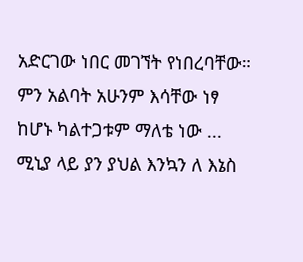አድርገው ነበር መገኘት የነበረባቸው። ምን አልባት አሁንም እሳቸው ነፃ ከሆኑ ካልተጋቱም ማለቴ ነው ... ሚኒያ ላይ ያን ያህል እንኳን ለ እኔስ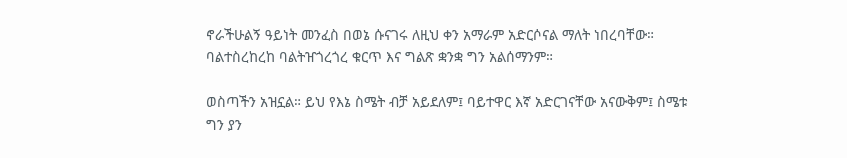ኖራችሁልኝ ዓይነት መንፈስ በወኔ ሱናገሩ ለዚህ ቀን አማራም አድርሶናል ማለት ነበረባቸው። ባልተስረከረከ ባልትዠጎረጎረ ቁርጥ እና ግልጽ ቋንቋ ግን አልሰማንም።

ወስጣችን አዝኗል። ይህ የእኔ ስሜት ብቻ አይደለም፤ ባይተዋር እኛ አድርገናቸው አናውቅም፤ ስሜቱ ግን ያን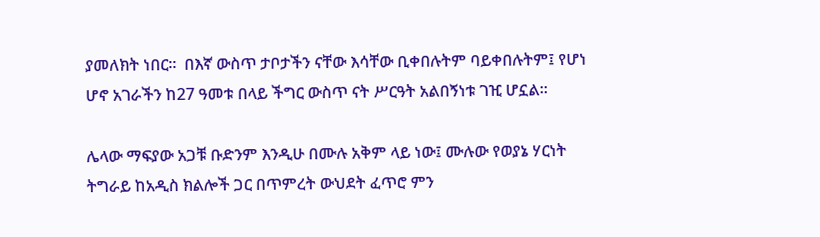ያመለክት ነበር።  በእኛ ውስጥ ታቦታችን ናቸው እሳቸው ቢቀበሉትም ባይቀበሉትም፤ የሆነ ሆኖ አገራችን ከ27 ዓመቱ በላይ ችግር ውስጥ ናት ሥርዓት አልበኝነቱ ገዢ ሆኗል።

ሌላው ማፍያው አጋቹ ቡድንም እንዲሁ በሙሉ አቅም ላይ ነው፤ ሙሉው የወያኔ ሃርነት ትግራይ ከአዲስ ክልሎች ጋር በጥምረት ውህደት ፈጥሮ ምን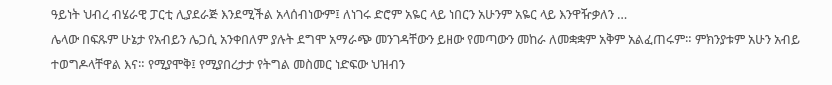ዓይነት ህብረ ብሄራዊ ፓርቲ ሊያደራጅ እንደሚችል አላሰብነውም፤ ለነገሩ ድሮም አዬር ላይ ነበርን አሁንም አዬር ላይ እንዋዥቃለን …
ሌላው በፍጹም ሁኔታ የአብይን ሌጋሲ አንቀበለም ያሉት ደግሞ አማራጭ መንገዳቸውን ይዘው የመጣውን መከራ ለመቋቋም አቅም አልፈጠሩም። ምክንያቱም አሁን አብይ ተወግዶላቸዋል እና። የሚያሞቅ፤ የሚያበረታታ የትግል መስመር ነድፍው ህዝብን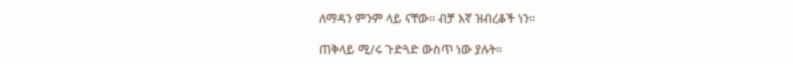ለማዳን ምንም ላይ ናቸው። ብቻ እኛ ዝብረቆች ነን።

ጠቅላይ ሚ/ሩ ጉድጓድ ውስጥ ነው ያሉት።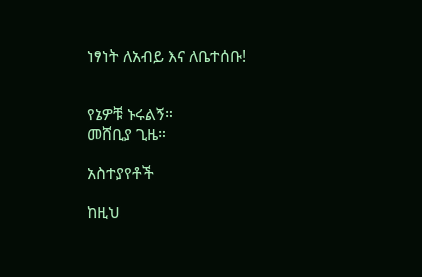ነፃነት ለአብይ እና ለቤተሰቡ!


የኔዎቹ ኑሩልኝ።
መሸቢያ ጊዜ።

አስተያየቶች

ከዚህ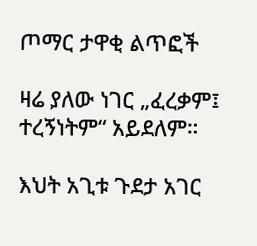ጦማር ታዋቂ ልጥፎች

ዛሬ ያለው ነገር „ፈረቃም፤ ተረኝነትም“ አይደለም።

እህት አጊቱ ጉደታ አገር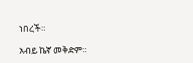ነበረች።

አብይ ኬኛ መቅድም።